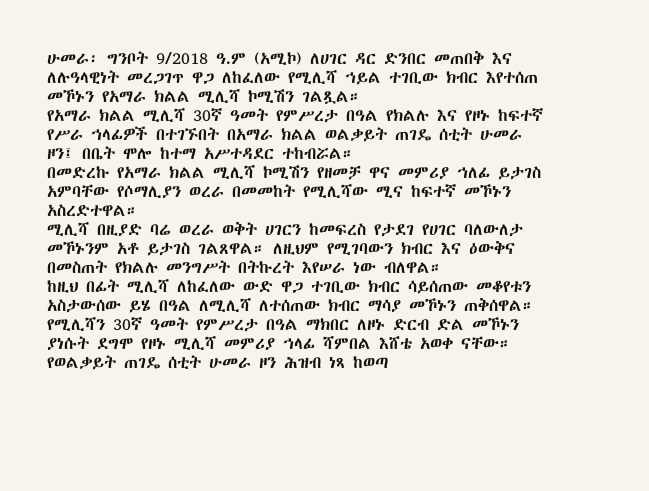ሁመራ፡ ግንቦት 9/2018 ዓ.ም (አሚኮ) ለሀገር ዳር ድንበር መጠበቅ እና ለሉዓላዊነት መረጋገጥ ዋጋ ለከፈለው የሚሊሻ ኀይል ተገቢው ክብር እየተሰጠ መኾኑን የአማራ ክልል ሚሊሻ ኮሚሽን ገልጿል።
የአማራ ክልል ሚሊሻ 30ኛ ዓመት የምሥረታ በዓል የክልሉ እና የዞኑ ከፍተኛ የሥራ ኀላፊዎች በተገኙበት በአማራ ክልል ወልቃይት ጠገዴ ሰቲት ሁመራ ዞን፤ በቤት ሞሎ ከተማ አሥተዳደር ተከብሯል።
በመድረኩ የአማራ ክልል ሚሊሻ ኮሚሽን የዘመቻ ዋና መምሪያ ኀለፊ ይታገስ አምባቸው የሶማሊያን ወረራ በመመከት የሚሊሻው ሚና ከፍተኛ መኾኑን አስረድተዋል።
ሚሊሻ በዚያድ ባሬ ወረራ ወቅት ሀገርን ከመፍረስ የታደገ የሀገር ባለውለታ መኾኑንም አቶ ይታገስ ገልጸዋል። ለዚህም የሚገባውን ክብር እና ዕውቅና በመስጠት የክልሉ መንግሥት በትኩረት እየሠራ ነው ብለዋል።
ከዚህ በፊት ሚሊሻ ለከፈለው ውድ ዋጋ ተገቢው ክብር ሳይሰጠው መቆየቱን አስታውሰው ይሄ በዓል ለሚሊሻ ለተሰጠው ክብር ማሳያ መኾኑን ጠቅሰዋል።
የሚሊሻን 30ኛ ዓመት የምሥረታ በዓል ማክበር ለዞኑ ድርብ ድል መኾኑን ያነሱት ደግሞ የዞኑ ሚሊሻ መምሪያ ኀላፊ ሻምበል እሸቴ አወቀ ናቸው።
የወልቃይት ጠገዴ ሰቲት ሁመራ ዞን ሕዝብ ነጻ ከወጣ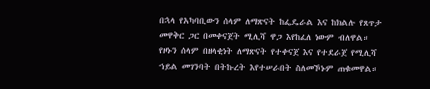በኋላ የአካባቢውን ሰላም ለማጽናት ከፌዴራል እና ከክልሉ የጸጥታ መዋቅር ጋር በመቀናጀት ሚሊሻ ዋጋ እየከፈለ ነውም ብለዋል።
የዞኑን ሰላም በዘላቂነት ለማጽናት የተቀናጀ እና የተደራጀ የሚሊሻ ኀይል መገንባት በትኩረት እየተሠራበት ስለመኾኑም ጠቁመዋል።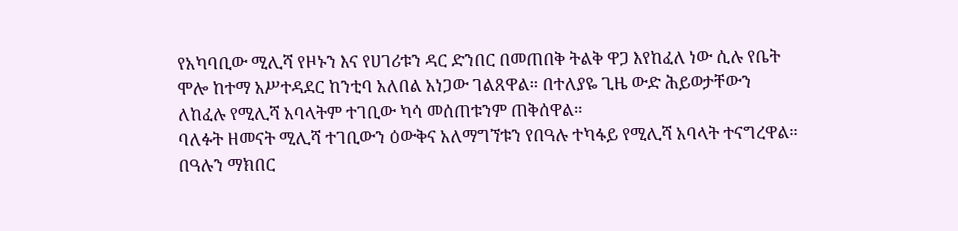የአካባቢው ሚሊሻ የዞኑን እና የሀገሪቱን ዳር ድንበር በመጠበቅ ትልቅ ዋጋ እየከፈለ ነው ሲሉ የቤት ሞሎ ከተማ አሥተዳደር ከንቲባ አለበል አነጋው ገልጸዋል። በተለያዬ ጊዜ ውድ ሕይወታቸውን ለከፈሉ የሚሊሻ አባላትም ተገቢው ካሳ መሰጠቱንም ጠቅሰዋል።
ባለፉት ዘመናት ሚሊሻ ተገቢውን ዕውቅና አለማግኘቱን የበዓሉ ተካፋይ የሚሊሻ አባላት ተናግረዋል። በዓሉን ማክበር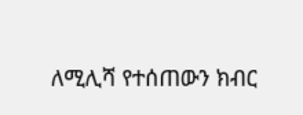ለሚሊሻ የተሰጠውን ክብር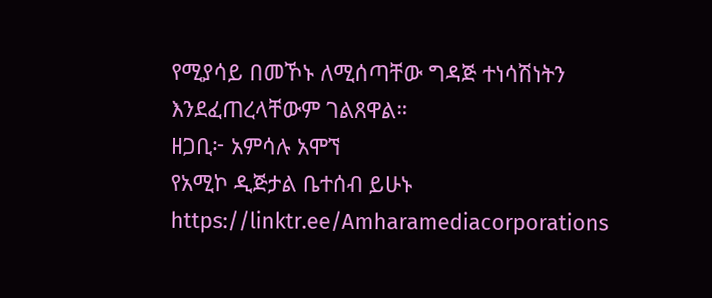የሚያሳይ በመኾኑ ለሚሰጣቸው ግዳጅ ተነሳሽነትን እንደፈጠረላቸውም ገልጸዋል።
ዘጋቢ፦ አምሳሉ አሞኘ
የአሚኮ ዲጅታል ቤተሰብ ይሁኑ
https://linktr.ee/Amharamediacorporations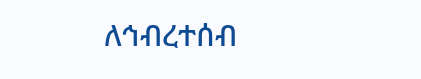ለኅብረተሰብ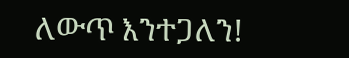ለውጥ እንተጋለን!